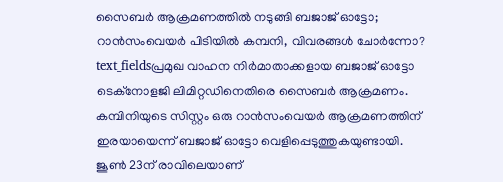സൈബർ ആക്രമണത്തിൽ നടുങ്ങി ബജാജ് ഓട്ടോ; റാൻസംവെയർ പിടിയിൽ കമ്പനി, വിവരങ്ങൾ ചോർന്നോ?
text_fieldsപ്രമുഖ വാഹന നിർമാതാക്കളായ ബജാജ് ഓട്ടോ ടെക്നോളജി ലിമിറ്റഡിനെതിരെ സൈബർ ആക്രമണം. കമ്പിനിയുടെ സിസ്റ്റം ഒരു റാൻസംവെയർ ആക്രമണത്തിന് ഇരയായെന്ന് ബജാജ് ഓട്ടോ വെളിപ്പെടുത്തുകയുണ്ടായി. ജൂൺ 23ന് രാവിലെയാണ്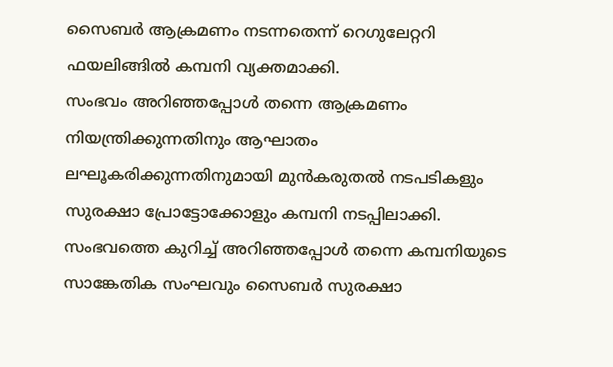സൈബർ ആക്രമണം നടന്നതെന്ന് റെഗുലേറ്ററി ഫയലിങ്ങിൽ കമ്പനി വ്യക്തമാക്കി.
സംഭവം അറിഞ്ഞപ്പോൾ തന്നെ ആക്രമണം നിയന്ത്രിക്കുന്നതിനും ആഘാതം ലഘൂകരിക്കുന്നതിനുമായി മുൻകരുതൽ നടപടികളും സുരക്ഷാ പ്രോട്ടോക്കോളും കമ്പനി നടപ്പിലാക്കി. സംഭവത്തെ കുറിച്ച് അറിഞ്ഞപ്പോൾ തന്നെ കമ്പനിയുടെ സാങ്കേതിക സംഘവും സൈബർ സുരക്ഷാ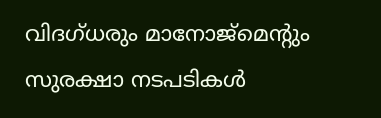വിദഗ്ധരും മാനോജ്മെന്റും സുരക്ഷാ നടപടികൾ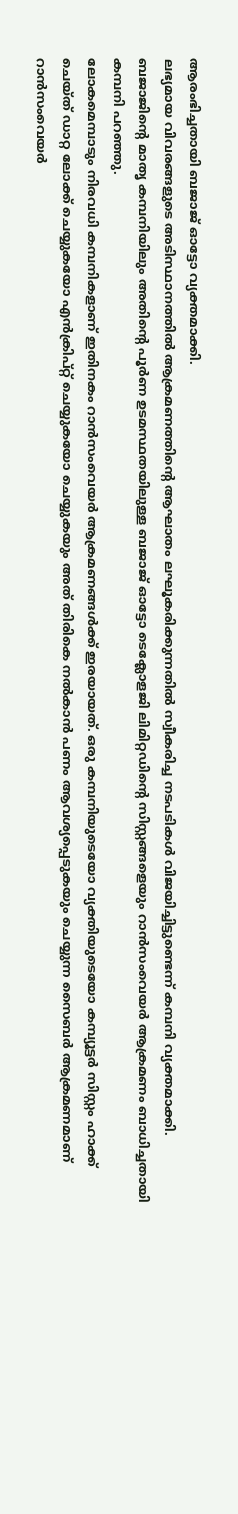ആരംഭിച്ചതായി ബജാജ് ഓട്ടോ വ്യക്തമാക്കി.
ലഭ്യമായ വിവരങ്ങളുടെ അടിസ്ഥാനത്തിൽ ആക്രമണത്തിന്റെ ആഘാതം ലഘൂകരിക്കുന്നതിൽ സ്വീകരിച്ച നടപടികൾ വിജയിച്ചിട്ടുണ്ടെന്ന് കമ്പനി വ്യക്തമാക്കി. ബജാജിന്റെ മാതൃ കമ്പനിയിലും അതിന്റെ പൂർണ ഉടമസ്ഥതയിലുള്ള ബജാജ് ഓട്ടോ ടെക്ലോളജി ലിമിറ്റഡിന്റെ സിസ്റ്റങ്ങളെയും റാൻസംവെയർ ആക്രമണം ബാധിച്ചതായി കമ്പനി പറഞ്ഞു.
ലോകമെമ്പാടും നിരവധി കമ്പനികളാണ് ഇതിനകം റാൻസംവെയർ ആക്രമണങ്ങൾക്ക് ഇരയായത്. ഒരു കമ്പനിയുടെയോ വ്യക്തിയുടെയോ കമ്പ്യൂട്ടർ സിസ്റ്റം ഹാക്ക് ചെയ്ത് ഡാറ്റ ലോക്ക് ചെയ്യുകയോ എൻക്രിപ്റ്റ് ചെയ്യുകയോ ചെയ്യുകയും അത് തിരികെ നൽകാൻ പണം ആവശ്യപ്പെടുകയും ചെയ്യുന്ന സൈബർ ആക്രമണമാണ് റാൻസംവെയർ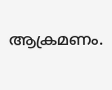ആക്രമണം.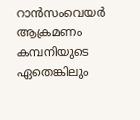റാൻസംവെയർ ആക്രമണം കമ്പനിയുടെ ഏതെങ്കിലും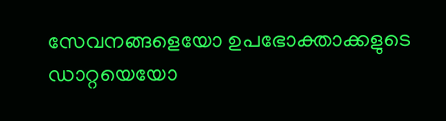സേവനങ്ങളെയോ ഉപഭോക്താക്കളുടെ ഡാറ്റയെയോ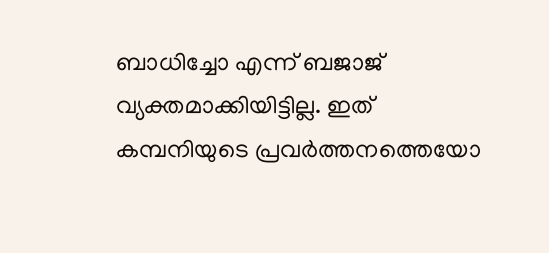ബാധിച്ചോ എന്ന് ബജാജ് വ്യക്തമാക്കിയിട്ടില്ല. ഇത് കമ്പനിയുടെ പ്രവർത്തനത്തെയോ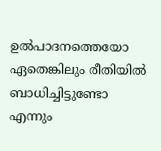ഉൽപാദനത്തെയോ ഏതെങ്കിലും രീതിയിൽ ബാധിച്ചിട്ടുണ്ടോ എന്നും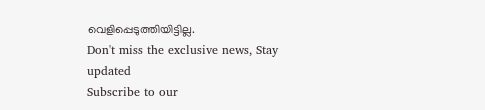വെളിപ്പെടുത്തിയിട്ടില്ല.
Don't miss the exclusive news, Stay updated
Subscribe to our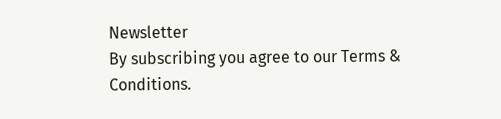Newsletter
By subscribing you agree to our Terms & Conditions.